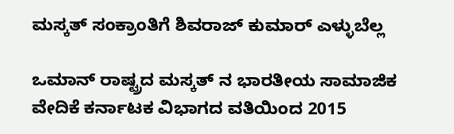ಮಸ್ಕತ್ ಸಂಕ್ರಾಂತಿಗೆ ಶಿವರಾಜ್ ಕುಮಾರ್ ಎಳ್ಳುಬೆಲ್ಲ

ಒಮಾನ್ ರಾಷ್ಟ್ರದ ಮಸ್ಕತ್ ನ ಭಾರತೀಯ ಸಾಮಾಜಿಕ ವೇದಿಕೆ ಕರ್ನಾಟಕ ವಿಭಾಗದ ವತಿಯಿಂದ 2015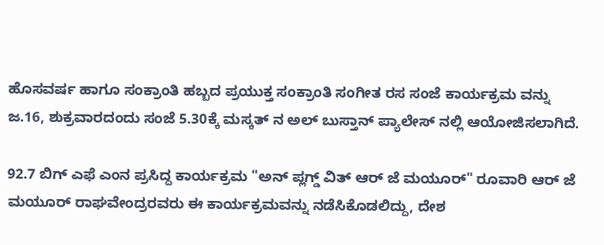ಹೊಸವರ್ಷ ಹಾಗೂ ಸಂಕ್ರಾಂತಿ ಹಬ್ಬದ ಪ್ರಯುಕ್ತ ಸಂಕ್ರಾಂತಿ ಸಂಗೀತ ರಸ ಸಂಜೆ ಕಾರ್ಯಕ್ರಮ ವನ್ನು ಜ.16, ಶುಕ್ರವಾರದಂದು ಸಂಜೆ 5.30ಕ್ಕೆ ಮಸ್ಕತ್ ನ ಅಲ್ ಬುಸ್ತಾನ್ ಪ್ಯಾಲೇಸ್ ನಲ್ಲಿ ಆಯೋಜಿಸಲಾಗಿದೆ.

92.7 ಬಿಗ್ ಎಫೆ ಎಂನ ಪ್ರಸಿದ್ದ ಕಾರ್ಯಕ್ರಮ "ಅನ್ ಪ್ಲಗ್ಡ್ ವಿತ್ ಆರ್ ಜೆ ಮಯೂರ್" ರೂವಾರಿ ಆರ್ ಜೆ ಮಯೂರ್ ರಾಘವೇಂದ್ರರವರು ಈ ಕಾರ್ಯಕ್ರಮವನ್ನು ನಡೆಸಿಕೊಡಲಿದ್ದು, ದೇಶ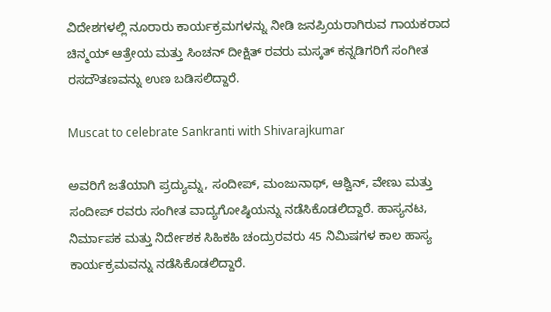ವಿದೇಶಗಳಲ್ಲಿ ನೂರಾರು ಕಾರ್ಯಕ್ರಮಗಳನ್ನು ನೀಡಿ ಜನಪ್ರಿಯರಾಗಿರುವ ಗಾಯಕರಾದ ಚಿನ್ಮಯ್ ಆತ್ರೇಯ ಮತ್ತು ಸಿಂಚನ್ ದೀಕ್ಷಿತ್ ರವರು ಮಸ್ಕತ್ ಕನ್ನಡಿಗರಿಗೆ ಸಂಗೀತ ರಸದೌತಣವನ್ನು ಉಣ ಬಡಿಸಲಿದ್ದಾರೆ.

Muscat to celebrate Sankranti with Shivarajkumar

ಅವರಿಗೆ ಜತೆಯಾಗಿ ಪ್ರದ್ಯುಮ್ನ, ಸಂದೀಪ್, ಮಂಜುನಾಥ್, ಆಶ್ವಿನ್, ವೇಣು ಮತ್ತು ಸಂದೀಪ್ ರವರು ಸಂಗೀತ ವಾದ್ಯಗೋಷ್ಠಿಯನ್ನು ನಡೆಸಿಕೊಡಲಿದ್ದಾರೆ. ಹಾಸ್ಯನಟ, ನಿರ್ಮಾಪಕ ಮತ್ತು ನಿರ್ದೇಶಕ ಸಿಹಿಕಹಿ ಚಂದ್ರುರವರು 45 ನಿಮಿಷಗಳ ಕಾಲ ಹಾಸ್ಯ ಕಾರ್ಯಕ್ರಮವನ್ನು ನಡೆಸಿಕೊಡಲಿದ್ದಾರೆ.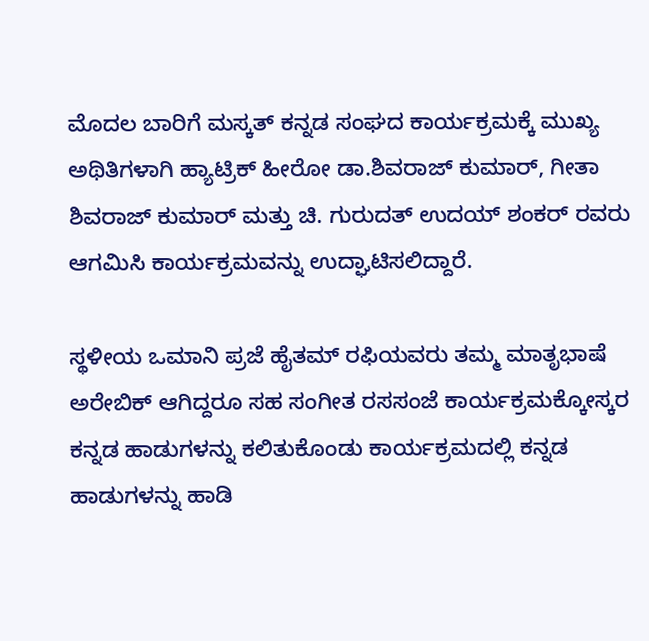ಮೊದಲ ಬಾರಿಗೆ ಮಸ್ಕತ್ ಕನ್ನಡ ಸಂಘದ ಕಾರ್ಯಕ್ರಮಕ್ಕೆ ಮುಖ್ಯ ಅಥಿತಿಗಳಾಗಿ ಹ್ಯಾಟ್ರಿಕ್ ಹೀರೋ ಡಾ.ಶಿವರಾಜ್ ಕುಮಾರ್, ಗೀತಾ ಶಿವರಾಜ್ ಕುಮಾರ್ ಮತ್ತು ಚಿ. ಗುರುದತ್ ಉದಯ್ ಶಂಕರ್ ರವರು ಆಗಮಿಸಿ ಕಾರ್ಯಕ್ರಮವನ್ನು ಉದ್ಘಾಟಿಸಲಿದ್ದಾರೆ.

ಸ್ಥಳೀಯ ಒಮಾನಿ ಪ್ರಜೆ ಹೈತಮ್ ರಫಿಯವರು ತಮ್ಮ ಮಾತೃಭಾಷೆ ಅರೇಬಿಕ್ ಆಗಿದ್ದರೂ ಸಹ ಸಂಗೀತ ರಸಸಂಜೆ ಕಾರ್ಯಕ್ರಮಕ್ಕೋಸ್ಕರ ಕನ್ನಡ ಹಾಡುಗಳನ್ನು ಕಲಿತುಕೊಂಡು ಕಾರ್ಯಕ್ರಮದಲ್ಲಿ ಕನ್ನಡ ಹಾಡುಗಳನ್ನು ಹಾಡಿ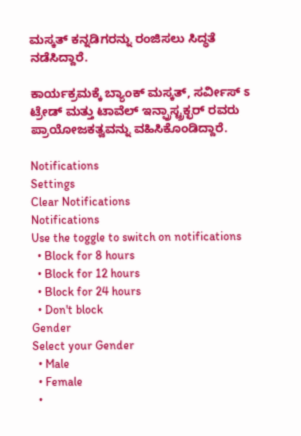ಮಸ್ಕತ್ ಕನ್ನಡಿಗರನ್ನು ರಂಜಿಸಲು ಸಿದ್ಧತೆ ನಡೆಸಿದ್ದಾರೆ.

ಕಾರ್ಯಕ್ರಮಕ್ಕೆ ಬ್ಯಾಂಕ್ ಮಸ್ಕತ್, ಸರ್ವೀಸ್ ಽ ಟ್ರೇಡ್ ಮತ್ತು ಟಾವೆಲ್ ಇನ್ಫ್ರಾಸ್ಟ್ರಕ್ಛರ್ ರವರು ಪ್ರಾಯೋಜಕತ್ವವನ್ನು ವಹಿಸಿಕೊಂಡಿದ್ದಾರೆ.

Notifications
Settings
Clear Notifications
Notifications
Use the toggle to switch on notifications
  • Block for 8 hours
  • Block for 12 hours
  • Block for 24 hours
  • Don't block
Gender
Select your Gender
  • Male
  • Female
  •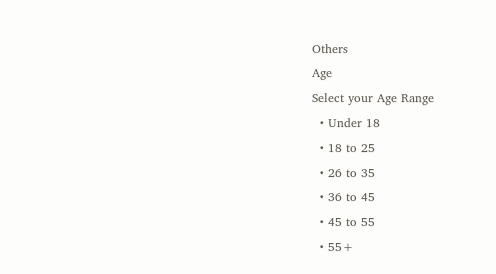Others
Age
Select your Age Range
  • Under 18
  • 18 to 25
  • 26 to 35
  • 36 to 45
  • 45 to 55
  • 55+